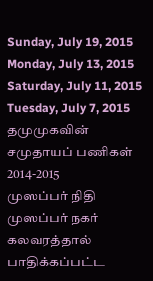Sunday, July 19, 2015
Monday, July 13, 2015
Saturday, July 11, 2015
Tuesday, July 7, 2015
தமுமுகவின் சமுதாயப் பணிகள் 2014-2015
முஸப்பர் நிதி
முஸப்பர் நகர் கலவரத்தால் பாதிக்கப்பட்ட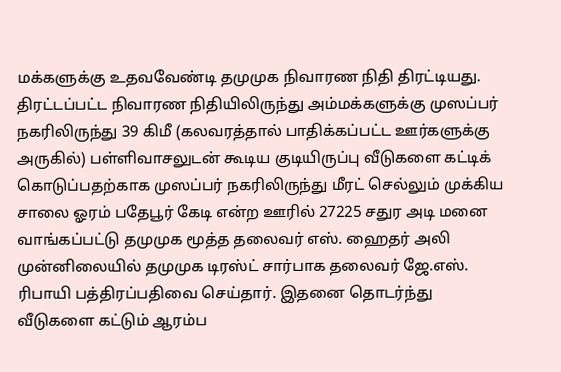மக்களுக்கு உதவவேண்டி தமுமுக நிவாரண நிதி திரட்டியது. திரட்டப்பட்ட நிவாரண நிதியிலிருந்து அம்மக்களுக்கு முஸப்பர் நகரிலிருந்து 39 கிமீ (கலவரத்தால் பாதிக்கப்பட்ட ஊர்களுக்கு அருகில்) பள்ளிவாசலுடன் கூடிய குடியிருப்பு வீடுகளை கட்டிக் கொடுப்பதற்காக முஸப்பர் நகரிலிருந்து மீரட் செல்லும் முக்கிய சாலை ஓரம் பதேபூர் கேடி என்ற ஊரில் 27225 சதுர அடி மனை வாங்கப்பட்டு தமுமுக மூத்த தலைவர் எஸ். ஹைதர் அலி முன்னிலையில் தமுமுக டிரஸ்ட் சார்பாக தலைவர் ஜே.எஸ். ரிபாயி பத்திரப்பதிவை செய்தார். இதனை தொடர்ந்து வீடுகளை கட்டும் ஆரம்ப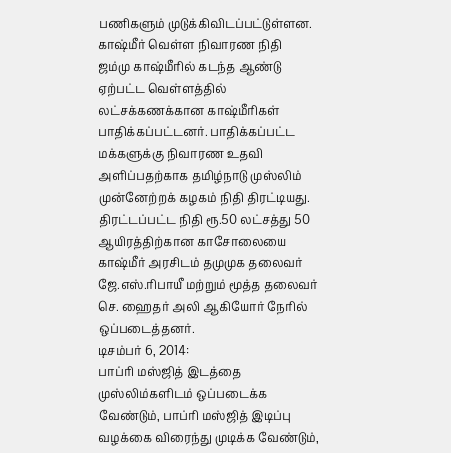பணிகளும் முடுக்கிவிடப்பட்டுள்ளன.
காஷ்மீர் வெள்ள நிவாரண நிதி
ஜம்மு காஷ்மீரில் கடந்த ஆண்டு ஏற்பட்ட வெள்ளத்தில் லட்சக்கணக்கான காஷ்மீரிகள் பாதிக்கப்பட்டனர். பாதிக்கப்பட்ட மக்களுக்கு நிவாரண உதவி அளிப்பதற்காக தமிழ்நாடு முஸ்லிம் முன்னேற்றக் கழகம் நிதி திரட்டியது. திரட்டப்பட்ட நிதி ரூ.50 லட்சத்து 50 ஆயிரத்திற்கான காசோலையை காஷ்மீர் அரசிடம் தமுமுக தலைவர் ஜே.எஸ்.ரிபாயீ மற்றும் மூத்த தலைவர் செ. ஹைதர் அலி ஆகியோர் நேரில் ஒப்படைத்தனர்.
டிசம்பர் 6, 2014:
பாப்ரி மஸ்ஜித் இடத்தை முஸ்லிம்களிடம் ஒப்படைக்க வேண்டும், பாப்ரி மஸ்ஜித் இடிப்பு வழக்கை விரைந்து முடிக்க வேண்டும்,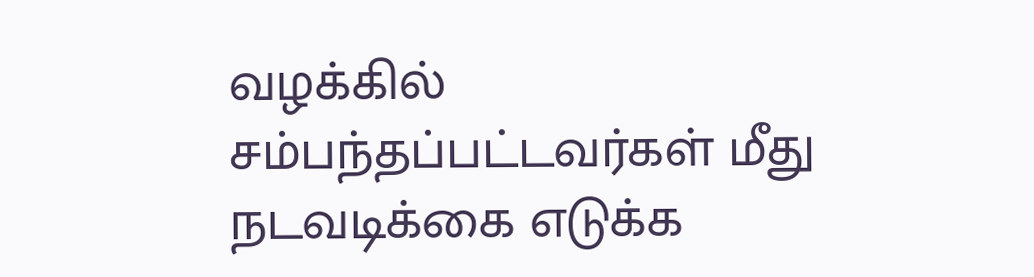வழக்கில் சம்பந்தப்பட்டவர்கள் மீது நடவடிக்கை எடுக்க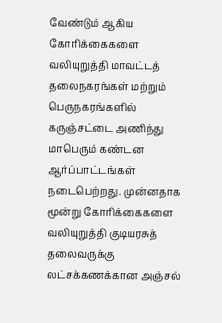வேண்டும் ஆகிய கோரிக்கைகளை வலியுறுத்தி மாவட்டத் தலைநகரங்கள் மற்றும் பெருநகரங்களில் கருஞ்சட்டை அணிந்து மாபெரும் கண்டன ஆர்ப்பாட்டங்கள் நடைபெற்றது. முன்னதாக மூன்று கோரிக்கைகளை வலியுறுத்தி குடியரசுத் தலைவருக்கு லட்சக்கணக்கான அஞ்சல்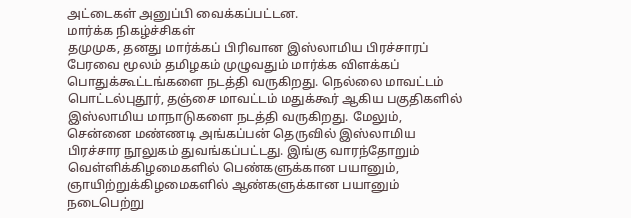அட்டைகள் அனுப்பி வைக்கப்பட்டன.
மார்க்க நிகழ்ச்சிகள்
தமுமுக, தனது மார்க்கப் பிரிவான இஸ்லாமிய பிரச்சாரப் பேரவை மூலம் தமிழகம் முழுவதும் மார்க்க விளக்கப் பொதுக்கூட்டங்களை நடத்தி வருகிறது. நெல்லை மாவட்டம் பொட்டல்புதூர், தஞ்சை மாவட்டம் மதுக்கூர் ஆகிய பகுதிகளில் இஸ்லாமிய மாநாடுகளை நடத்தி வருகிறது. மேலும், சென்னை மண்ணடி அங்கப்பன் தெருவில் இஸ்லாமிய பிரச்சார நூலுகம் துவங்கப்பட்டது. இங்கு வாரந்தோறும் வெள்ளிக்கிழமைகளில் பெண்களுக்கான பயானும், ஞாயிற்றுக்கிழமைகளில் ஆண்களுக்கான பயானும் நடைபெற்று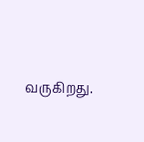வருகிறது.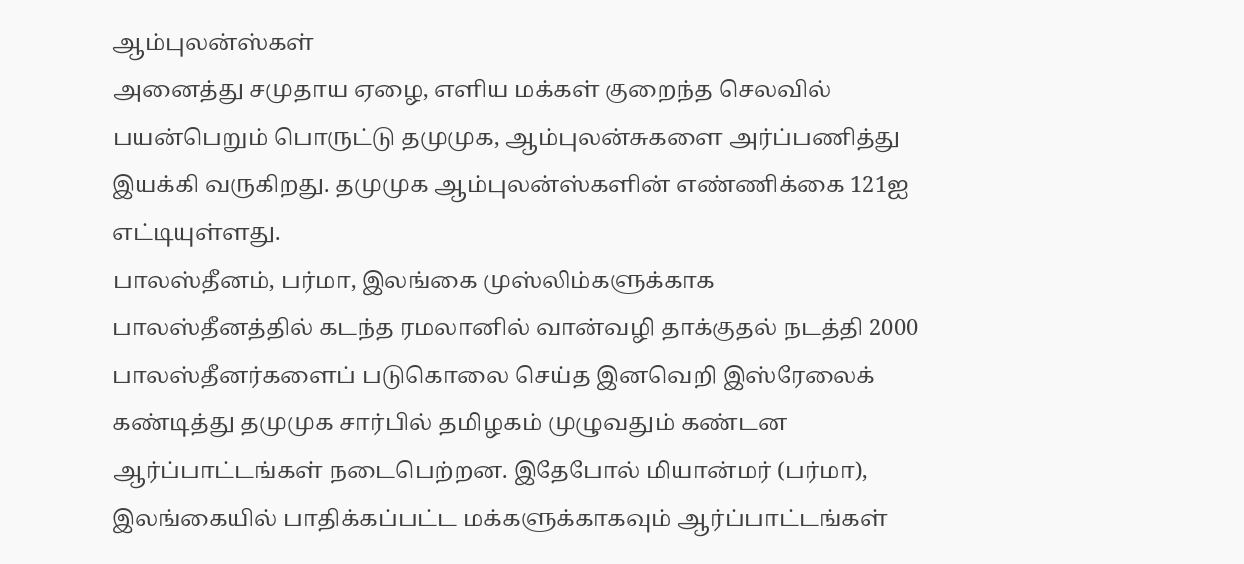ஆம்புலன்ஸ்கள்
அனைத்து சமுதாய ஏழை, எளிய மக்கள் குறைந்த செலவில் பயன்பெறும் பொருட்டு தமுமுக, ஆம்புலன்சுகளை அர்ப்பணித்து இயக்கி வருகிறது. தமுமுக ஆம்புலன்ஸ்களின் எண்ணிக்கை 121ஐ எட்டியுள்ளது.
பாலஸ்தீனம், பர்மா, இலங்கை முஸ்லிம்களுக்காக
பாலஸ்தீனத்தில் கடந்த ரமலானில் வான்வழி தாக்குதல் நடத்தி 2000 பாலஸ்தீனர்களைப் படுகொலை செய்த இனவெறி இஸ்ரேலைக் கண்டித்து தமுமுக சார்பில் தமிழகம் முழுவதும் கண்டன ஆர்ப்பாட்டங்கள் நடைபெற்றன. இதேபோல் மியான்மர் (பர்மா), இலங்கையில் பாதிக்கப்பட்ட மக்களுக்காகவும் ஆர்ப்பாட்டங்கள்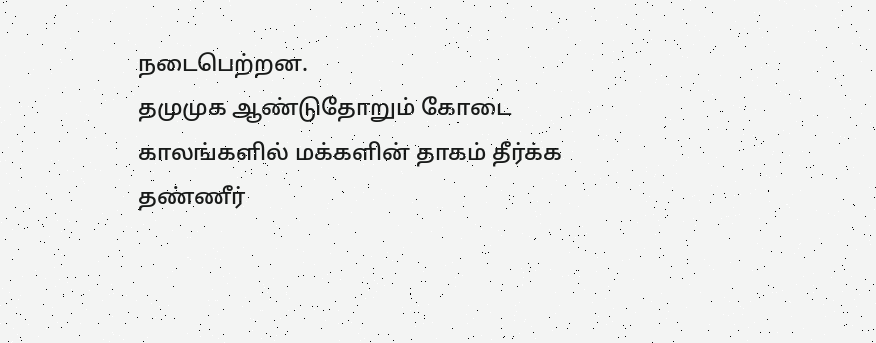நடைபெற்றன.
தமுமுக ஆண்டுதோறும் கோடை காலங்களில் மக்களின் தாகம் தீர்க்க தண்ணீர்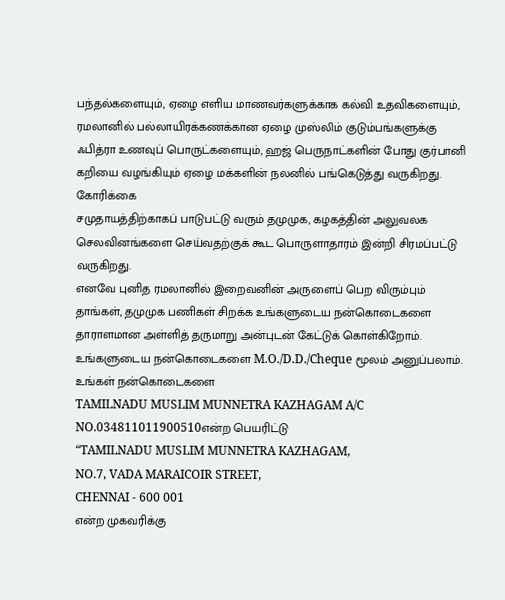பந்தல்களையும், ஏழை எளிய மாணவர்களுக்காக கல்வி உதவிகளையும், ரமலானில் பல்லாயிரக்கணக்கான ஏழை முஸ்லிம் குடும்பங்களுக்கு ஃபித்ரா உணவுப் பொருட்களையும், ஹஜ் பெருநாட்களின் போது குர்பானி கறியை வழங்கியும் ஏழை மக்களின் நலனில் பங்கெடுத்து வருகிறது.
கோரிக்கை
சமுதாயத்திற்காகப் பாடுபட்டு வரும் தமுமுக, கழகத்தின் அலுவலக செலவினங்களை செய்வதற்குக் கூட பொருளாதாரம் இன்றி சிரமப்பட்டு வருகிறது.
எனவே புனித ரமலானில் இறைவனின் அருளைப் பெற விரும்பும் தாங்கள், தமுமுக பணிகள் சிறக்க உங்களுடைய நன்கொடைகளை தாராளமான அள்ளித் தருமாறு அன்புடன் கேட்டுக் கொள்கிறோம்.
உங்களுடைய நன்கொடைகளை M.O./D.D./Cheque மூலம் அனுப்பலாம்.
உங்கள் நன்கொடைகளை
TAMILNADU MUSLIM MUNNETRA KAZHAGAM A/C NO.034811011900510என்ற பெயரிட்டு
“TAMILNADU MUSLIM MUNNETRA KAZHAGAM,
NO.7, VADA MARAICOIR STREET,
CHENNAI - 600 001
என்ற முகவரிக்கு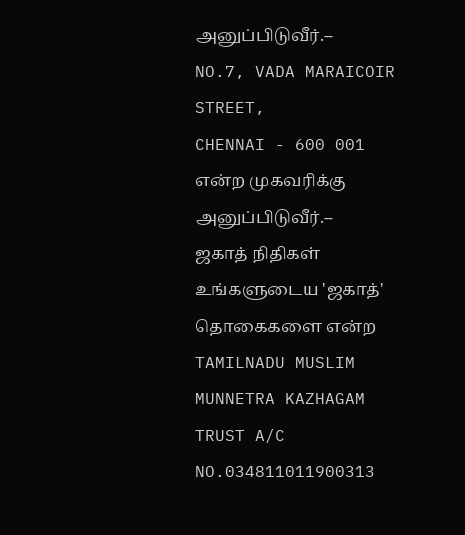அனுப்பிடுவீர்.--
NO.7, VADA MARAICOIR STREET,
CHENNAI - 600 001
என்ற முகவரிக்கு அனுப்பிடுவீர்.--
ஜகாத் நிதிகள்
உங்களுடைய 'ஜகாத்' தொகைகளை என்ற TAMILNADU MUSLIM MUNNETRA KAZHAGAM TRUST A/C NO.034811011900313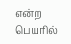என்ற பெயரில்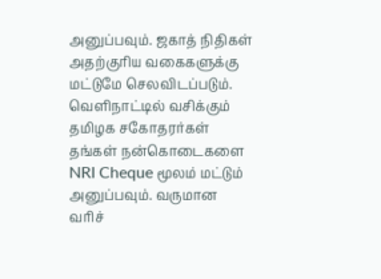அனுப்பவும். ஜகாத் நிதிகள் அதற்குரிய வகைகளுக்கு மட்டுமே செலவிடப்படும்.
வெளிநாட்டில் வசிக்கும் தமிழக சகோதரர்கள் தங்கள் நன்கொடைகளை NRI Cheque மூலம் மட்டும் அனுப்பவும். வருமான வரிச்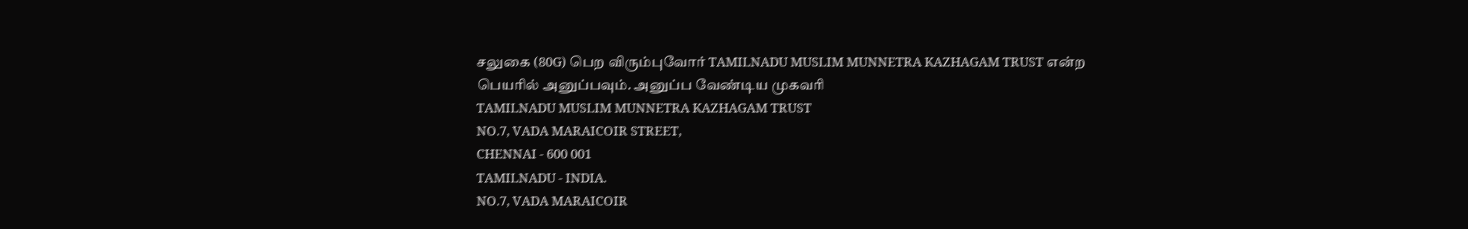சலுகை (80G) பெற விரும்புவோர் TAMILNADU MUSLIM MUNNETRA KAZHAGAM TRUST என்ற பெயரில் அனுப்பவும். அனுப்ப வேண்டிய முகவரி
TAMILNADU MUSLIM MUNNETRA KAZHAGAM TRUST
NO.7, VADA MARAICOIR STREET,
CHENNAI - 600 001
TAMILNADU - INDIA.
NO.7, VADA MARAICOIR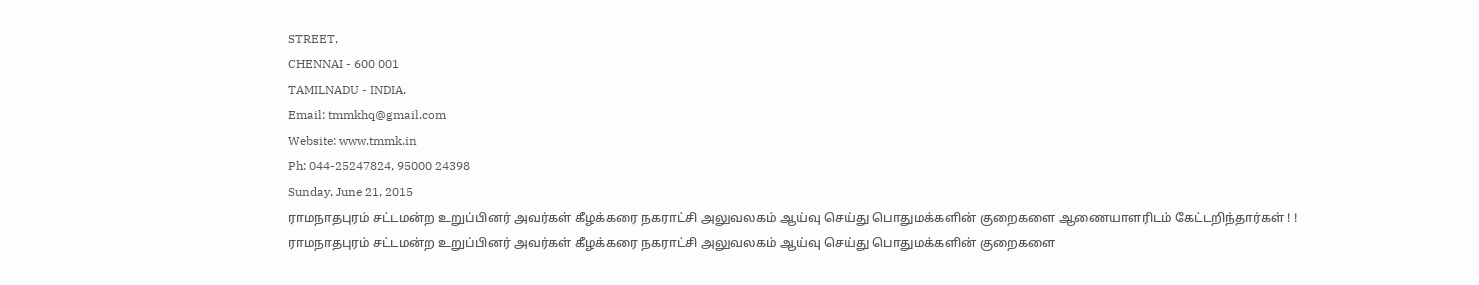STREET,
CHENNAI - 600 001
TAMILNADU - INDIA.
Email: tmmkhq@gmail.com
Website: www.tmmk.in
Ph: 044-25247824, 95000 24398
Sunday, June 21, 2015
ராமநாதபுரம் சட்டமன்ற உறுப்பினர் அவர்கள் கீழக்கரை நகராட்சி அலுவலகம் ஆய்வு செய்து பொதுமக்களின் குறைகளை ஆணையாளரிடம் கேட்டறிந்தார்கள் ! !
ராமநாதபுரம் சட்டமன்ற உறுப்பினர் அவர்கள் கீழக்கரை நகராட்சி அலுவலகம் ஆய்வு செய்து பொதுமக்களின் குறைகளை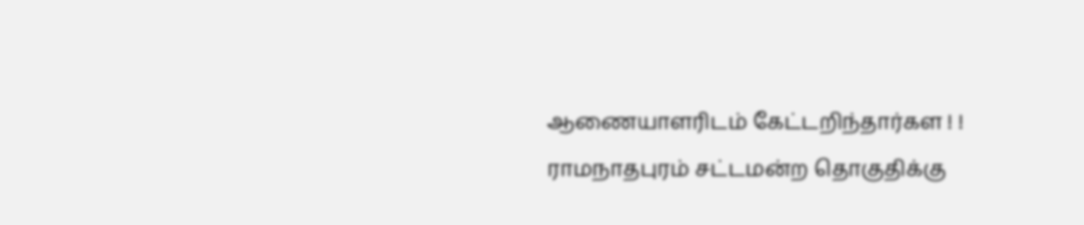ஆணையாளரிடம் கேட்டறிந்தார்கள ! !
ராமநாதபுரம் சட்டமன்ற தொகுதிக்கு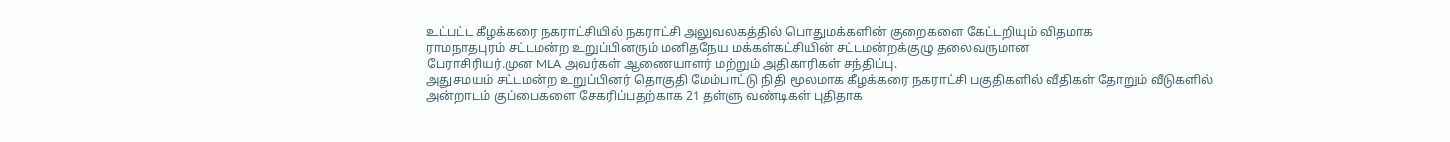உட்பட்ட கீழக்கரை நகராட்சியில் நகராட்சி அலுவலகத்தில் பொதுமக்களின் குறைகளை கேட்டறியும் விதமாக
ராமநாதபுரம் சட்டமன்ற உறுப்பினரும் மனிதநேய மக்கள்கட்சியின் சட்டமன்றக்குழு தலைவருமான
பேராசிரியர்.முன MLA அவர்கள் ஆணையாளர் மற்றும் அதிகாரிகள் சந்திப்பு.
அதுசமயம் சட்டமன்ற உறுப்பினர் தொகுதி மேம்பாட்டு நிதி மூலமாக கீழக்கரை நகராட்சி பகுதிகளில் வீதிகள் தோறும் வீடுகளில் அன்றாடம் குப்பைகளை சேகரிப்பதற்காக 21 தள்ளு வண்டிகள் புதிதாக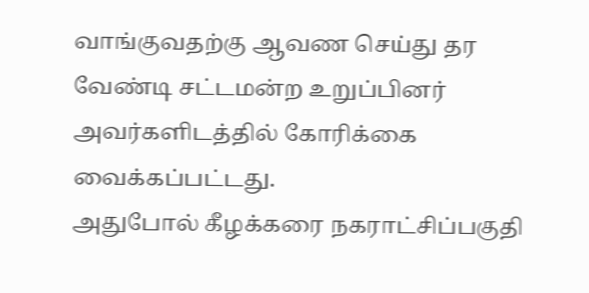வாங்குவதற்கு ஆவண செய்து தர வேண்டி சட்டமன்ற உறுப்பினர் அவர்களிடத்தில் கோரிக்கை வைக்கப்பட்டது.
அதுபோல் கீழக்கரை நகராட்சிப்பகுதி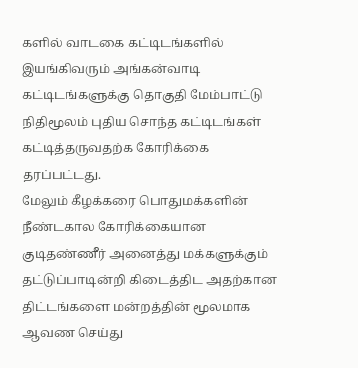களில் வாடகை கட்டிடங்களில் இயங்கிவரும் அங்கன்வாடி கட்டிடங்களுக்கு தொகுதி மேம்பாட்டு நிதிமூலம் புதிய சொந்த கட்டிடங்கள் கட்டித்தருவதற்க கோரிக்கை தரப்பட்டது.
மேலும் கீழக்கரை பொதுமக்களின் நீண்டகால கோரிக்கையான குடிதண்ணீர் அனைத்து மக்களுக்கும் தட்டுப்பாடின்றி கிடைத்திட அதற்கான திட்டங்களை மன்றத்தின் மூலமாக ஆவண செய்து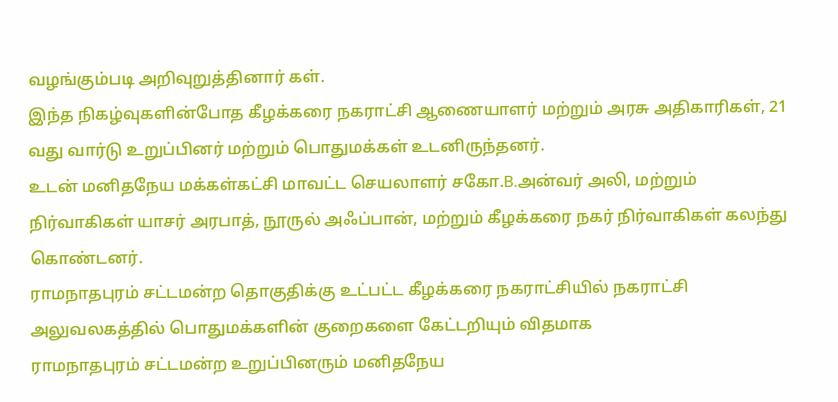வழங்கும்படி அறிவுறுத்தினார் கள்.
இந்த நிகழ்வுகளின்போத கீழக்கரை நகராட்சி ஆணையாளர் மற்றும் அரசு அதிகாரிகள், 21 வது வார்டு உறுப்பினர் மற்றும் பொதுமக்கள் உடனிருந்தனர்.
உடன் மனிதநேய மக்கள்கட்சி மாவட்ட செயலாளர் சகோ.B.அன்வர் அலி, மற்றும் நிர்வாகிகள் யாசர் அரபாத், நூருல் அஃப்பான், மற்றும் கீழக்கரை நகர் நிர்வாகிகள் கலந்து கொண்டனர்.
ராமநாதபுரம் சட்டமன்ற தொகுதிக்கு உட்பட்ட கீழக்கரை நகராட்சியில் நகராட்சி அலுவலகத்தில் பொதுமக்களின் குறைகளை கேட்டறியும் விதமாக
ராமநாதபுரம் சட்டமன்ற உறுப்பினரும் மனிதநேய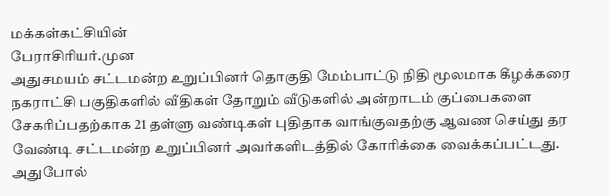மக்கள்கட்சியின்
பேராசிரியர்.முன
அதுசமயம் சட்டமன்ற உறுப்பினர் தொகுதி மேம்பாட்டு நிதி மூலமாக கீழக்கரை நகராட்சி பகுதிகளில் வீதிகள் தோறும் வீடுகளில் அன்றாடம் குப்பைகளை சேகரிப்பதற்காக 21 தள்ளு வண்டிகள் புதிதாக வாங்குவதற்கு ஆவண செய்து தர வேண்டி சட்டமன்ற உறுப்பினர் அவர்களிடத்தில் கோரிக்கை வைக்கப்பட்டது.
அதுபோல்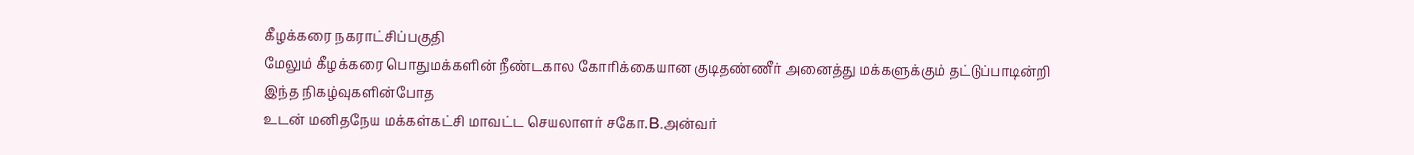கீழக்கரை நகராட்சிப்பகுதி
மேலும் கீழக்கரை பொதுமக்களின் நீண்டகால கோரிக்கையான குடிதண்ணீர் அனைத்து மக்களுக்கும் தட்டுப்பாடின்றி
இந்த நிகழ்வுகளின்போத
உடன் மனிதநேய மக்கள்கட்சி மாவட்ட செயலாளர் சகோ.B.அன்வர்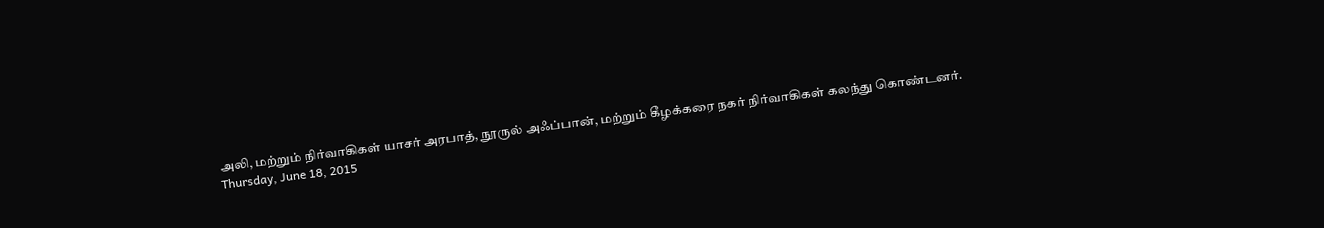அலி, மற்றும் நிர்வாகிகள் யாசர் அரபாத், நூருல் அஃப்பான், மற்றும் கீழக்கரை நகர் நிர்வாகிகள் கலந்து கொண்டனர்.
Thursday, June 18, 2015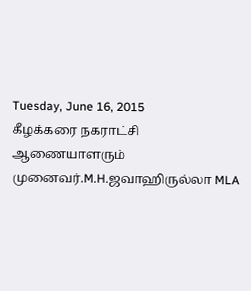Tuesday, June 16, 2015
கீழக்கரை நகராட்சி ஆணையாளரும் முனைவர்.M.H.ஜவாஹிருல்லா MLA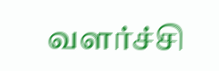வளர்ச்சி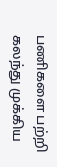பணிகளை பற்றி கலந்து முக்கிய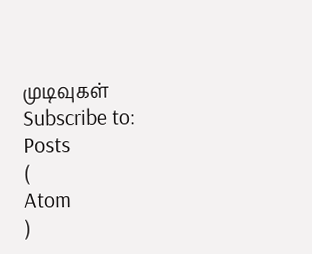முடிவுகள்
Subscribe to:
Posts
(
Atom
)